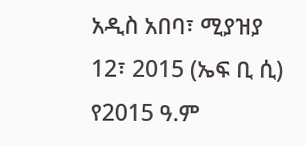አዲስ አበባ፣ ሚያዝያ 12፣ 2015 (ኤፍ ቢ ሲ) የ2015 ዓ.ም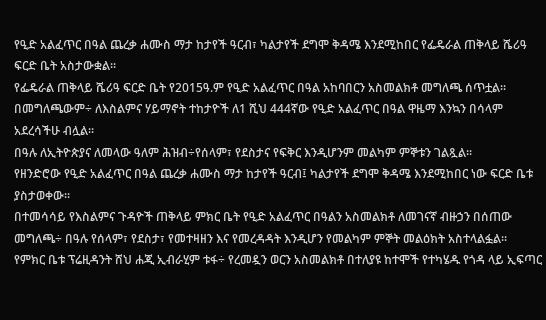የዒድ አልፈጥር በዓል ጨረቃ ሐሙስ ማታ ከታየች ዓርብ፣ ካልታየች ደግሞ ቅዳሜ እንደሚከበር የፌዴራል ጠቅላይ ሼሪዓ ፍርድ ቤት አስታውቋል፡፡
የፌዴራል ጠቅላይ ሼሪዓ ፍርድ ቤት የ2015ዓ.ም የዒድ አልፈጥር በዓል አከባበርን አስመልክቶ መግለጫ ሰጥቷል፡፡
በመግለጫውም÷ ለእስልምና ሃይማኖት ተከታዮች ለ1 ሺህ 444ኛው የዒድ አልፈጥር በዓል ዋዜማ እንኳን በሳላም አደረሳችሁ ብሏል፡፡
በዓሉ ለኢትዮጵያና ለመላው ዓለም ሕዝብ÷የሰላም፣ የደስታና የፍቅር እንዲሆንም መልካም ምኞቱን ገልጿል፡፡
የዘንድሮው የዒድ አልፈጥር በዓል ጨረቃ ሐሙስ ማታ ከታየች ዓርብ፤ ካልታየች ደግሞ ቅዳሜ እንደሚከበር ነው ፍርድ ቤቱ ያስታወቀው፡፡
በተመሳሳይ የእስልምና ጉዳዮች ጠቅላይ ምክር ቤት የዒድ አልፈጥር በዓልን አስመልክቶ ለመገናኛ ብዙኃን በሰጠው መግለጫ÷ በዓሉ የሰላም፣ የደስታ፣ የመተዛዘን እና የመረዳዳት እንዲሆን የመልካም ምኞት መልዕክት አስተላልፏል፡፡
የምክር ቤቱ ፕሬዚዳንት ሸህ ሐጂ ኢብራሂም ቱፋ÷ የረመዷን ወርን አስመልክቶ በተለያዩ ከተሞች የተካሄዱ የጎዳ ላይ ኢፍጣር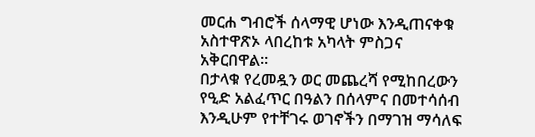መርሐ ግብሮች ሰላማዊ ሆነው እንዲጠናቀቁ አስተዋጽኦ ላበረከቱ አካላት ምስጋና አቅርበዋል።
በታላቁ የረመዷን ወር መጨረሻ የሚከበረውን የዒድ አልፈጥር በዓልን በሰላምና በመተሳሰብ እንዲሁም የተቸገሩ ወገኖችን በማገዝ ማሳለፍ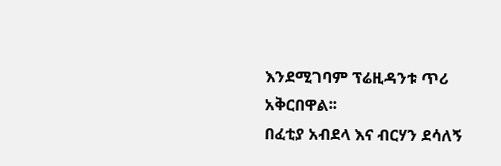እንደሚገባም ፕሬዚዳንቱ ጥሪ አቅርበዋል፡፡
በፈቲያ አብደላ እና ብርሃን ደሳለኝ